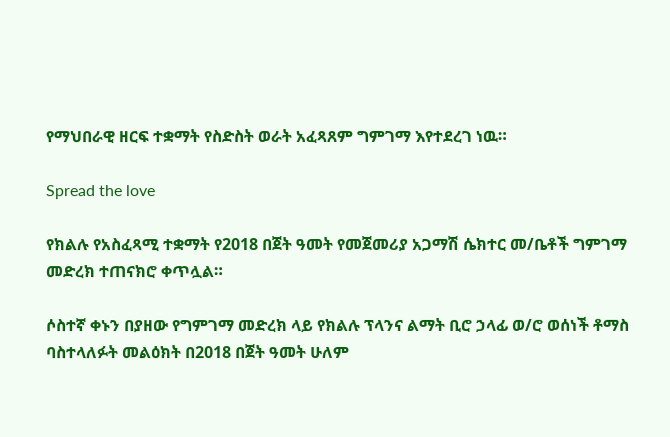የማህበራዊ ዘርፍ ተቋማት የስድስት ወራት አፈጻጸም ግምገማ እየተደረገ ነዉ።

Spread the love

የክልሉ የአስፈጻሚ ተቋማት የ2018 በጀት ዓመት የመጀመሪያ አጋማሽ ሴክተር መ/ቤቶች ግምገማ መድረክ ተጠናክሮ ቀጥሏል።

ሶስተኛ ቀኑን በያዘው የግምገማ መድረክ ላይ የክልሉ ፕላንና ልማት ቢሮ ኃላፊ ወ/ሮ ወሰነች ቶማስ ባስተላለፉት መልዕክት በ2018 በጀት ዓመት ሁለም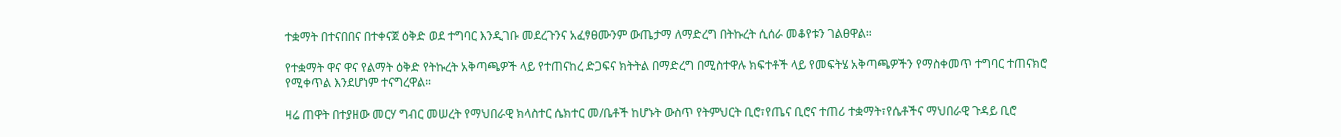ተቋማት በተናበበና በተቀናጀ ዕቅድ ወደ ተግባር እንዲገቡ መደረጉንና አፈፃፀሙንም ውጤታማ ለማድረግ በትኩረት ሲሰራ መቆየቱን ገልፀዋል።

የተቋማት ዋና ዋና የልማት ዕቅድ የትኩረት አቅጣጫዎች ላይ የተጠናከረ ድጋፍና ክትትል በማድረግ በሚስተዋሉ ክፍተቶች ላይ የመፍትሄ አቅጣጫዎችን የማስቀመጥ ተግባር ተጠናክሮ የሚቀጥል እንደሆነም ተናግረዋል።

ዛሬ ጠዋት በተያዘው መርሃ ግብር መሠረት የማህበራዊ ክላስተር ሴክተር መ/ቤቶች ከሆኑት ውስጥ የትምህርት ቢሮ፣የጤና ቢሮና ተጠሪ ተቋማት፣የሴቶችና ማህበራዊ ጉዳይ ቢሮ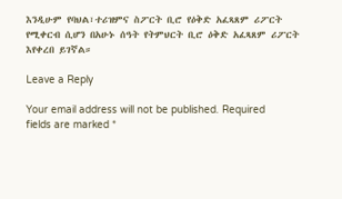እንዲሁም የባህል፣ተሪዝምና ስፖርት ቢሮ የዕቅድ አፈጻጸም ሪፖርት የሚቀርብ ሲሆን በአሁኑ ሰዓት የትምህርት ቢሮ ዕቅድ አፈጻጸም ሪፖርት እየቀረበ ይገኛል።

Leave a Reply

Your email address will not be published. Required fields are marked *